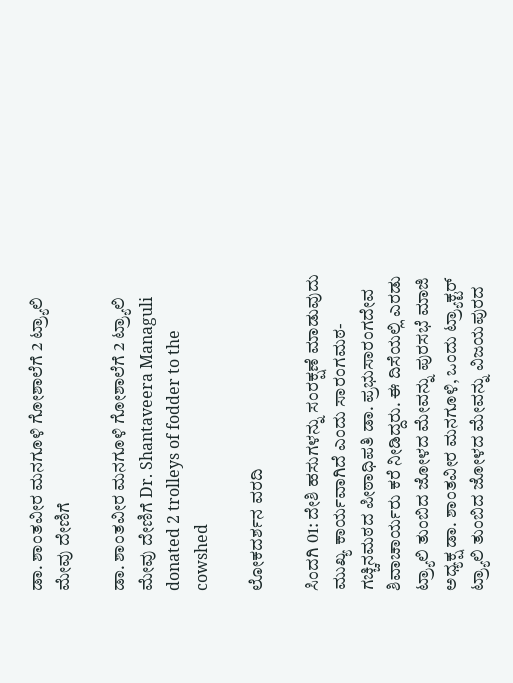ಡಾ. ಶಾಂತವೀರ ಮನಗೂಳಿ ಗೋಶಾಲೆಗೆ 2 ಟ್ರ್ಯಾಲಿ ಮೇವು ದೇಣಿಗೆ

ಡಾ. ಶಾಂತವೀರ ಮನಗೂಳಿ ಗೋಶಾಲೆಗೆ 2 ಟ್ರ್ಯಾಲಿ ಮೇವು ದೇಣಿಗೆ Dr. Shantaveera Managuli donated 2 trolleys of fodder to the cowshed

ಲೋಕದರ್ಶನ ವರದಿ

ಸಿಂದಗಿ 01: ದೇಶಿ ಹಸುಗಳನ್ನು ಸಂರಕ್ಷಣೆ ಮಾಡುವುದು ಮುಖ್ಯ ಕಾರ್ಯವಾಗಿದೆ ಎಂದು ಸಾರಂಗಮಠ-ಗಚ್ಚಿನಮಠದ ಪೀಠಾಧಿಪತಿ ಡಾ. ಪ್ರಭುಸಾರಂಗದೇವ ಶಿವಾಚಾರ್ಯರು ಕರೆ ನೀಡಿದ್ದರು. ಈ ದಿಸೆಯಲ್ಲಿ ಎರಡು ಟ್ರ್ಯಾಲಿ ತುಂಬಿದ ಜೋಳದ ಮೇವನ್ನು ಪುರಸಭೆ ಮಾಜಿ ಅಧ್ಯಕ್ಷ ಡಾ. ಶಾಂತವೀರ ಮನಗೂಳಿ, ಒಂದು ಟ್ರ್ಯಾಕ್ಟರ್ ಟ್ರ್ಯಾಲಿ ತುಂಬಿದ ಜೋಳದ ಮೇವನ್ನು ವಿಜಯಪುರದ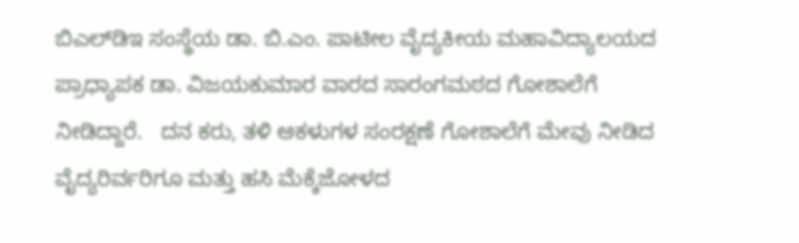ಬಿಎಲ್‌ಡಿಇ ಸಂಸ್ಥೆಯ ಡಾ. ಬಿ.ಎಂ. ಪಾಟೀಲ ವೈದ್ಯಕೀಯ ಮಹಾವಿದ್ಯಾಲಯದ ಪ್ರಾಧ್ಯಾಪಕ ಡಾ. ವಿಜಯಕುಮಾರ ವಾರದ ಸಾರಂಗಮಠದ ಗೋಶಾಲೆಗೆ ನೀಡಿದ್ದಾರೆ.   ದನ ಕರು, ತಳಿ ಆಕಳುಗಳ ಸಂರಕ್ಷಣೆ ಗೋಶಾಲೆಗೆ ಮೇವು ನೀಡಿದ ವೈದ್ಯರಿರ್ವರಿಗೂ ಮತ್ತು ಹಸಿ ಮೆಕ್ಕೆಜೋಳದ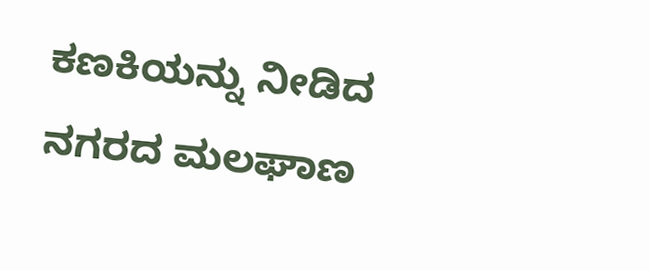ಕಣಕಿಯನ್ನು ನೀಡಿದ ನಗರದ ಮಲಘಾಣ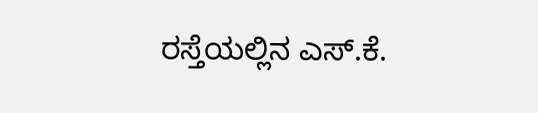ರಸ್ತೆಯಲ್ಲಿನ ಎಸ್‌.ಕೆ.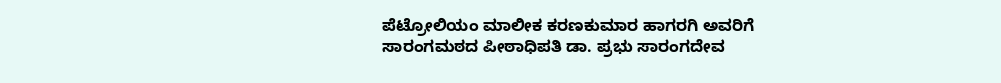ಪೆಟ್ರೋಲಿಯಂ ಮಾಲೀಕ ಕರಣಕುಮಾರ ಹಾಗರಗಿ ಅವರಿಗೆ ಸಾರಂಗಮಠದ ಪೀಠಾಧಿಪತಿ ಡಾ. ಪ್ರಭು ಸಾರಂಗದೇವ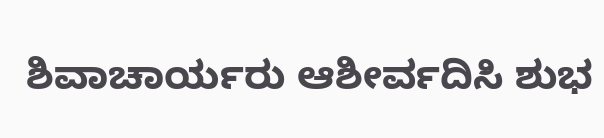ಶಿವಾಚಾರ್ಯರು ಆಶೀರ್ವದಿಸಿ ಶುಭ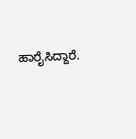ಹಾರೈಸಿದ್ದಾರೆ.